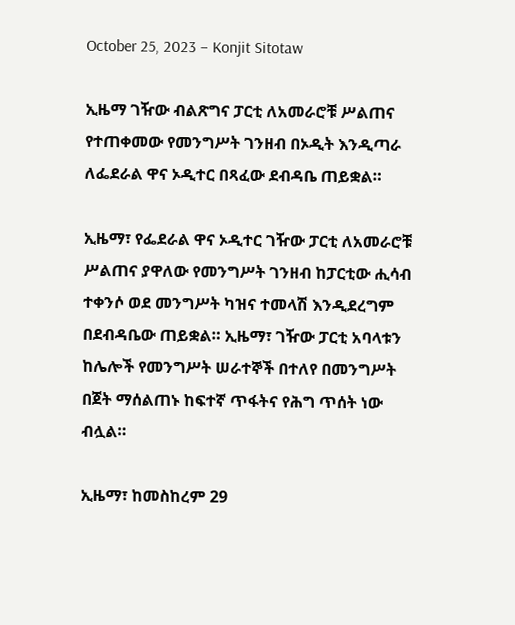October 25, 2023 – Konjit Sitotaw

ኢዜማ ገዥው ብልጽግና ፓርቲ ለአመራሮቹ ሥልጠና የተጠቀመው የመንግሥት ገንዘብ በኦዲት እንዲጣራ ለፌደራል ዋና ኦዲተር በጻፈው ደብዳቤ ጠይቋል።

ኢዜማ፣ የፌደራል ዋና ኦዲተር ገዥው ፓርቲ ለአመራሮቹ ሥልጠና ያዋለው የመንግሥት ገንዘብ ከፓርቲው ሒሳብ ተቀንሶ ወደ መንግሥት ካዝና ተመላሽ እንዲደረግም በደብዳቤው ጠይቋል። ኢዜማ፣ ገዥው ፓርቲ አባላቱን ከሌሎች የመንግሥት ሠራተኞች በተለየ በመንግሥት በጀት ማሰልጠኑ ከፍተኛ ጥፋትና የሕግ ጥሰት ነው ብሏል።

ኢዜማ፣ ከመስከረም 29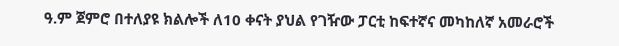ዓ.ም ጀምሮ በተለያዩ ክልሎች ለ10 ቀናት ያህል የገዥው ፓርቲ ከፍተኛና መካከለኛ አመራሮች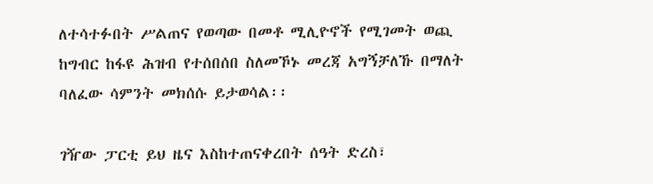ለተሳተፉበት ሥልጠና የወጣው በመቶ ሚሊዮኖች የሚገመት ወጪ ከግብር ከፋዩ ሕዝብ የተሰበሰበ ስለመኾኑ መረጃ አግኝቻለኹ በማለት ባለፈው ሳምንት መክሰሱ ይታወሳል፡፡

ገዥው ፓርቲ ይህ ዜና እስከተጠናቀረበት ሰዓት ድረስ፣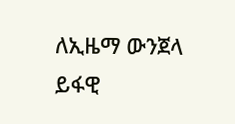ለኢዜማ ውንጀላ ይፋዊ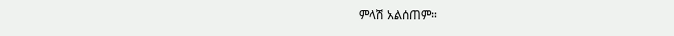ምላሽ አልሰጠም።